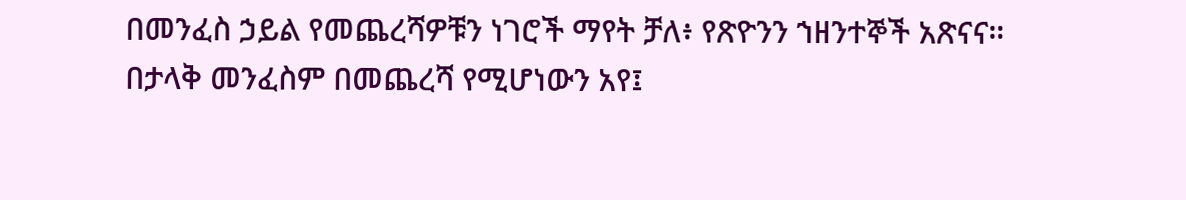በመንፈስ ኃይል የመጨረሻዎቹን ነገሮች ማየት ቻለ፥ የጽዮንን ኀዘንተኞች አጽናና።
በታላቅ መንፈስም በመጨረሻ የሚሆነውን አየ፤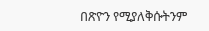በጽዮን የሚያለቅሱትንም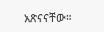አጽናናቸው።